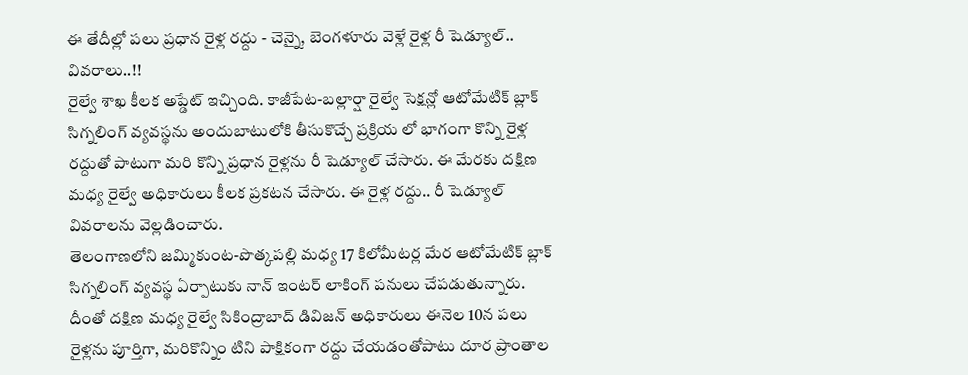ఈ తేదీల్లో పలు ప్రధాన రైళ్ల రద్దు - చెన్నై, బెంగళూరు వెళ్లే రైళ్ల రీ షెడ్యూల్.. వివరాలు..!!
రైల్వే శాఖ కీలక అప్డేట్ ఇచ్చింది. కాజీపేట-బల్లార్షా రైల్వే సెక్షన్లో ఆటోమేటిక్ బ్లాక్ సిగ్నలింగ్ వ్యవస్థను అందుబాటులోకి తీసుకొచ్చే ప్రక్రియ లో భాగంగా కొన్ని రైళ్ల రద్దుతో పాటుగా మరి కొన్ని ప్రధాన రైళ్లను రీ షెడ్యూల్ చేసారు. ఈ మేరకు దక్షిణ మధ్య రైల్వే అధికారులు కీలక ప్రకటన చేసారు. ఈ రైళ్ల రద్దు.. రీ షెడ్యూల్ వివరాలను వెల్లడించారు.
తెలంగాణలోని జమ్మికుంట-పొత్కపల్లి మధ్య 17 కిలోమీటర్ల మేర ఆటోమేటిక్ బ్లాక్ సిగ్నలింగ్ వ్యవస్థ ఏర్పాటుకు నాన్ ఇంటర్ లాకింగ్ పనులు చేపడుతున్నారు. దీంతో దక్షిణ మధ్య రైల్వే సికింద్రాబాద్ డివిజన్ అధికారులు ఈనెల 10న పలు రైళ్లను పూర్తిగా, మరికొన్నిం టిని పాక్షికంగా రద్దు చేయడంతోపాటు దూర ప్రాంతాల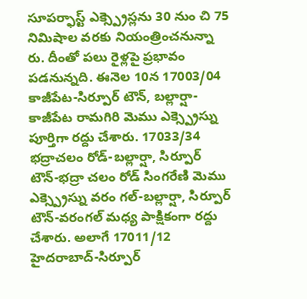సూపర్ఫాస్ట్ ఎక్స్ప్రెస్లను 30 నుం చి 75 నిమిషాల వరకు నియంత్రించనున్నా రు. దీంతో పలు రైళ్లపై ప్రభావం పడనున్నది. ఈనెల 10న 17003/04 కాజీపేట-సిర్పూర్ టౌన్, బల్లార్షా- కాజీపేట రామగిరి మెము ఎక్స్ప్రెస్ను పూర్తిగా రద్దు చేశారు. 17033/34 భద్రాచలం రోడ్-బల్లార్షా, సిర్పూర్ టౌన్-భద్రా చలం రోడ్ సింగరేణి మెము ఎక్స్ప్రెస్ను వరం గల్-బల్లార్షా, సిర్పూర్ టౌన్-వరంగల్ మధ్య పాక్షికంగా రద్దు చేశారు. అలాగే 17011/12 హైదరాబాద్-సిర్పూర్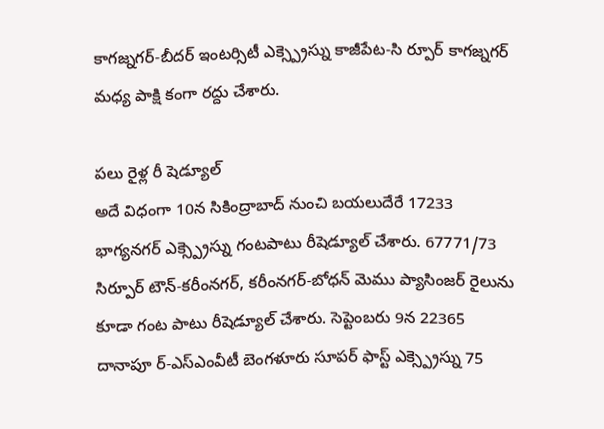కాగజ్నగర్-బీదర్ ఇంటర్సిటీ ఎక్స్ప్రెస్ను కాజీపేట-సి ర్పూర్ కాగజ్నగర్ మధ్య పాక్షి కంగా రద్దు చేశారు.

పలు రైళ్ల రీ షెడ్యూల్
అదే విధంగా 10న సికింద్రాబాద్ నుంచి బయలుదేరే 17233 భాగ్యనగర్ ఎక్స్ప్రెస్ను గంటపాటు రీషెడ్యూల్ చేశారు. 67771/73 సిర్పూర్ టౌన్-కరీంనగర్, కరీంనగర్-బోధన్ మెము ప్యాసింజర్ రైలును కూడా గంట పాటు రీషెడ్యూల్ చేశారు. సెప్టెంబరు 9న 22365 దానాపూ ర్-ఎస్ఎంవీటీ బెంగళూరు సూపర్ ఫాస్ట్ ఎక్స్ప్రెస్ను 75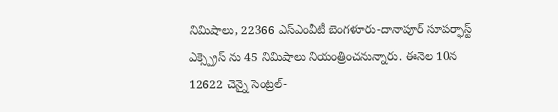నిమిషాలు, 22366 ఎస్ఎంవీటీ బెంగళూరు-దానాపూర్ సూపర్ఫాస్ట్ ఎక్స్ప్రెస్ ను 45 నిమిషాలు నియంత్రించనున్నారు. ఈనెల 10న 12622 చెన్నై సెంట్రల్-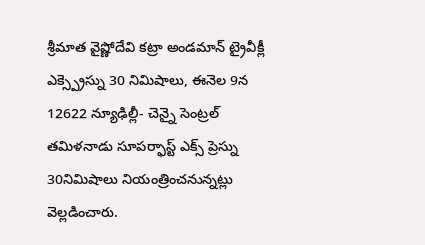శ్రీమాత వైష్ణోదేవి కట్రా అండమాన్ ట్రైవీక్లీ ఎక్స్ప్రెస్ను 30 నిమిషాలు, ఈనెల 9న 12622 న్యూఢిల్లీ- చెన్నై సెంట్రల్ తమిళనాడు సూపర్ఫాస్ట్ ఎక్స్ ప్రెస్ను 30నిమిషాలు నియంత్రించనున్నట్లు వెల్లడించారు.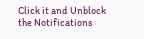Click it and Unblock the Notifications